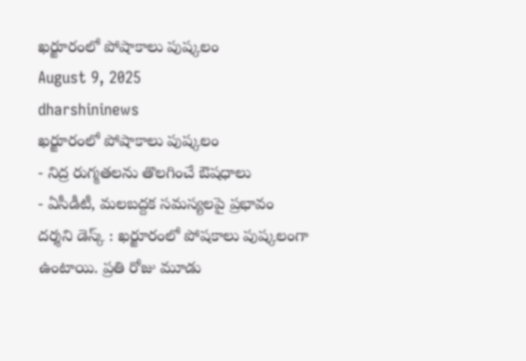ఖర్జూరంలో పోషాకాలు పుష్కలం
August 9, 2025
dharshininews
ఖర్జూరంలో పోషాకాలు పుష్కలం
- నిద్ర రుగ్మతలను తొలగించే ఔషధాలు
- ఏసీడీటీ, మలబద్దక సమస్యలపై ప్రభావం
దర్శని డెస్క్ : ఖర్జూరంలో పోషకాలు పుష్కలంగా ఉంటాయి. ప్రతి రోజు మూడు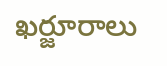ఖర్జూరాలు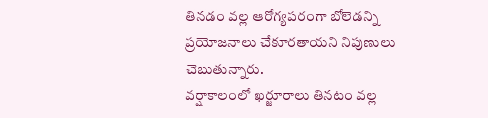తినడం వల్ల ఆరోగ్యపరంగా బోలెడన్ని ప్రయోజనాలు చేకూరతాయని నిపుణులు చెబుతున్నారు.
వర్షాకాలంలో ఖర్జూరాలు తినటం వల్ల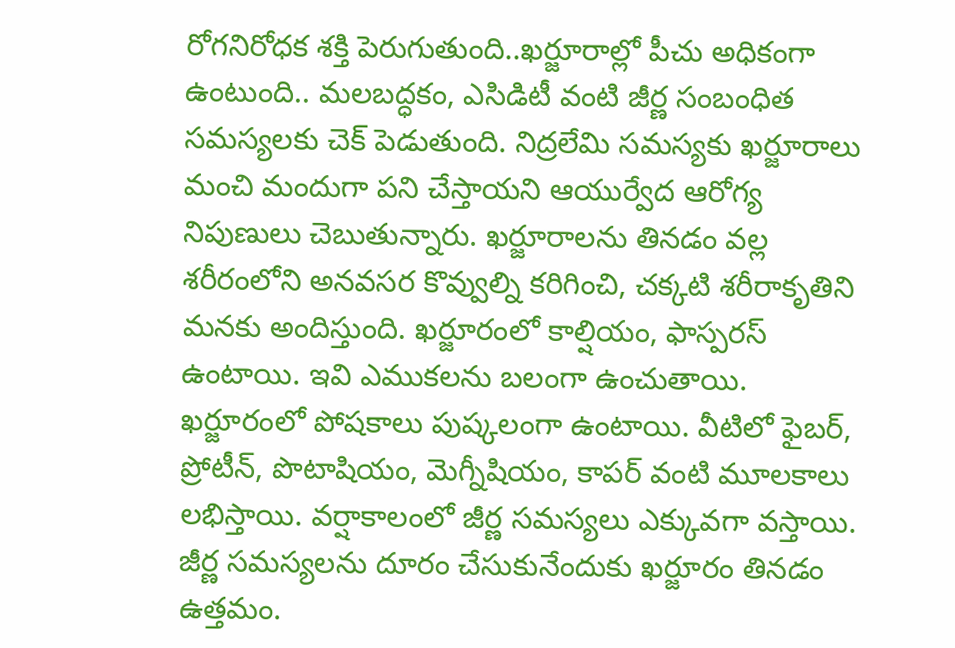రోగనిరోధక శక్తి పెరుగుతుంది..ఖర్జూరాల్లో పీచు అధికంగా ఉంటుంది.. మలబద్ధకం, ఎసిడిటీ వంటి జీర్ణ సంబంధిత సమస్యలకు చెక్ పెడుతుంది. నిద్రలేమి సమస్యకు ఖర్జూరాలు మంచి మందుగా పని చేస్తాయని ఆయుర్వేద ఆరోగ్య నిపుణులు చెబుతున్నారు. ఖర్జూరాలను తినడం వల్ల శరీరంలోని అనవసర కొవ్వుల్ని కరిగించి, చక్కటి శరీరాకృతిని మనకు అందిస్తుంది. ఖర్జూరంలో కాల్షియం, ఫాస్పరస్ ఉంటాయి. ఇవి ఎముకలను బలంగా ఉంచుతాయి.
ఖర్జూరంలో పోషకాలు పుష్కలంగా ఉంటాయి. వీటిలో ఫైబర్, ప్రోటీన్, పొటాషియం, మెగ్నీషియం, కాపర్ వంటి మూలకాలు లభిస్తాయి. వర్షాకాలంలో జీర్ణ సమస్యలు ఎక్కువగా వస్తాయి. జీర్ణ సమస్యలను దూరం చేసుకునేందుకు ఖర్జూరం తినడం ఉత్తమం.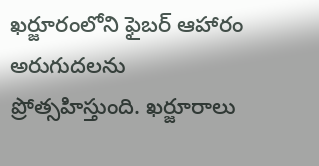ఖర్జూరంలోని ఫైబర్ ఆహారం అరుగుదలను ప్రోత్సహిస్తుంది. ఖర్జూరాలు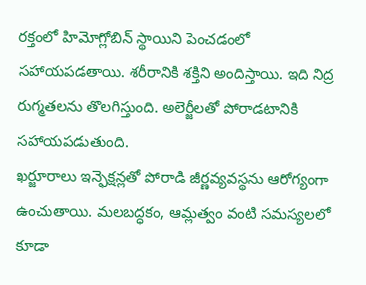రక్తంలో హిమోగ్లోబిన్ స్థాయిని పెంచడంలో సహాయపడతాయి. శరీరానికి శక్తిని అందిస్తాయి. ఇది నిద్ర రుగ్మతలను తొలగిస్తుంది. అలెర్జీలతో పోరాడటానికి సహాయపడుతుంది.
ఖర్జూరాలు ఇన్ఫెక్షన్లతో పోరాడి జీర్ణవ్యవస్థను ఆరోగ్యంగా ఉంచుతాయి. మలబద్ధకం, ఆమ్లత్వం వంటి సమస్యలలో కూడా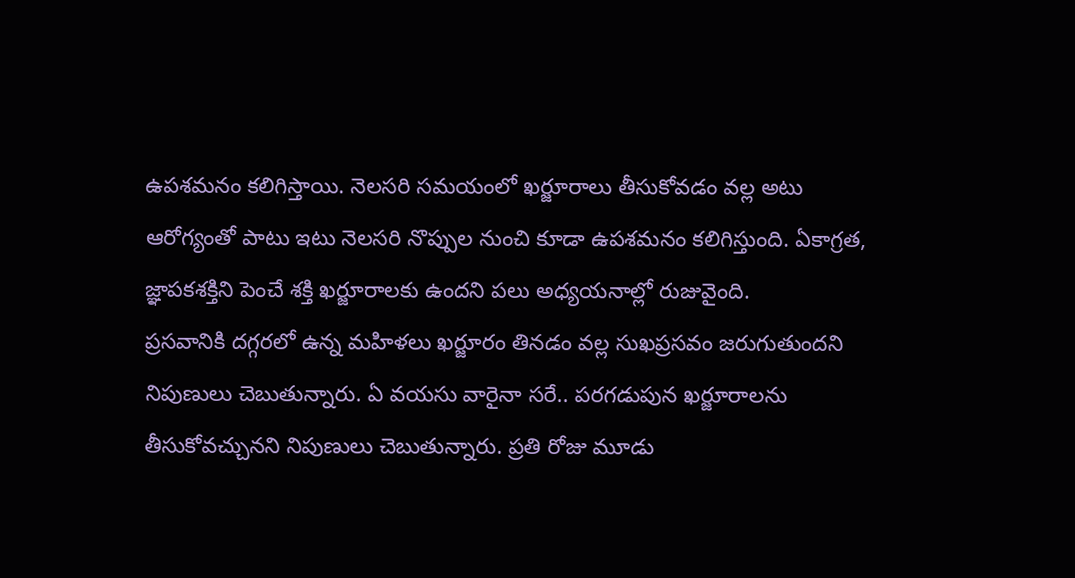ఉపశమనం కలిగిస్తాయి. నెలసరి సమయంలో ఖర్జూరాలు తీసుకోవడం వల్ల అటు ఆరోగ్యంతో పాటు ఇటు నెలసరి నొప్పుల నుంచి కూడా ఉపశమనం కలిగిస్తుంది. ఏకాగ్రత, జ్ఞాపకశక్తిని పెంచే శక్తి ఖర్జూరాలకు ఉందని పలు అధ్యయనాల్లో రుజువైంది.
ప్రసవానికి దగ్గరలో ఉన్న మహిళలు ఖర్జూరం తినడం వల్ల సుఖప్రసవం జరుగుతుందని నిపుణులు చెబుతున్నారు. ఏ వయసు వారైనా సరే.. పరగడుపున ఖర్జూరాలను తీసుకోవచ్చునని నిపుణులు చెబుతున్నారు. ప్రతి రోజు మూడు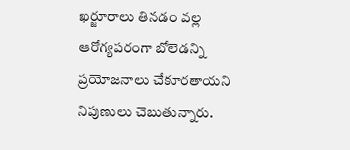ఖర్జూరాలు తినడం వల్ల ఆరోగ్యపరంగా బోలెడన్ని ప్రయోజనాలు చేకూరతాయని నిపుణులు చెబుతున్నారు.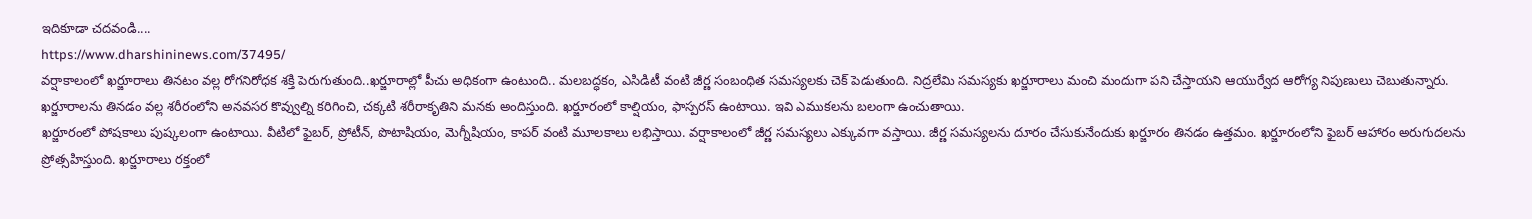ఇదికూడా చదవండి....
https://www.dharshininews.com/37495/
వర్షాకాలంలో ఖర్జూరాలు తినటం వల్ల రోగనిరోధక శక్తి పెరుగుతుంది..ఖర్జూరాల్లో పీచు అధికంగా ఉంటుంది.. మలబద్ధకం, ఎసిడిటీ వంటి జీర్ణ సంబంధిత సమస్యలకు చెక్ పెడుతుంది. నిద్రలేమి సమస్యకు ఖర్జూరాలు మంచి మందుగా పని చేస్తాయని ఆయుర్వేద ఆరోగ్య నిపుణులు చెబుతున్నారు. ఖర్జూరాలను తినడం వల్ల శరీరంలోని అనవసర కొవ్వుల్ని కరిగించి, చక్కటి శరీరాకృతిని మనకు అందిస్తుంది. ఖర్జూరంలో కాల్షియం, ఫాస్పరస్ ఉంటాయి. ఇవి ఎముకలను బలంగా ఉంచుతాయి.
ఖర్జూరంలో పోషకాలు పుష్కలంగా ఉంటాయి. వీటిలో ఫైబర్, ప్రోటీన్, పొటాషియం, మెగ్నీషియం, కాపర్ వంటి మూలకాలు లభిస్తాయి. వర్షాకాలంలో జీర్ణ సమస్యలు ఎక్కువగా వస్తాయి. జీర్ణ సమస్యలను దూరం చేసుకునేందుకు ఖర్జూరం తినడం ఉత్తమం. ఖర్జూరంలోని ఫైబర్ ఆహారం అరుగుదలను ప్రోత్సహిస్తుంది. ఖర్జూరాలు రక్తంలో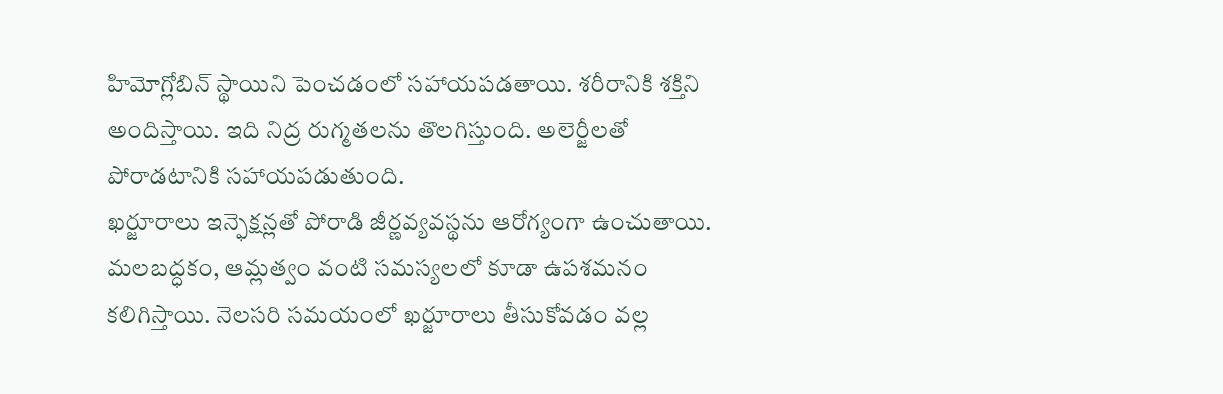హిమోగ్లోబిన్ స్థాయిని పెంచడంలో సహాయపడతాయి. శరీరానికి శక్తిని అందిస్తాయి. ఇది నిద్ర రుగ్మతలను తొలగిస్తుంది. అలెర్జీలతో పోరాడటానికి సహాయపడుతుంది.
ఖర్జూరాలు ఇన్ఫెక్షన్లతో పోరాడి జీర్ణవ్యవస్థను ఆరోగ్యంగా ఉంచుతాయి. మలబద్ధకం, ఆమ్లత్వం వంటి సమస్యలలో కూడా ఉపశమనం కలిగిస్తాయి. నెలసరి సమయంలో ఖర్జూరాలు తీసుకోవడం వల్ల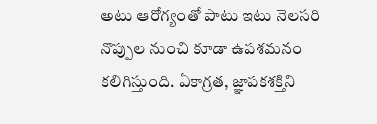అటు ఆరోగ్యంతో పాటు ఇటు నెలసరి నొప్పుల నుంచి కూడా ఉపశమనం కలిగిస్తుంది. ఏకాగ్రత, జ్ఞాపకశక్తిని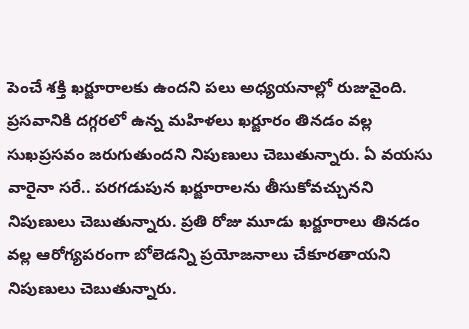పెంచే శక్తి ఖర్జూరాలకు ఉందని పలు అధ్యయనాల్లో రుజువైంది.
ప్రసవానికి దగ్గరలో ఉన్న మహిళలు ఖర్జూరం తినడం వల్ల సుఖప్రసవం జరుగుతుందని నిపుణులు చెబుతున్నారు. ఏ వయసు వారైనా సరే.. పరగడుపున ఖర్జూరాలను తీసుకోవచ్చునని నిపుణులు చెబుతున్నారు. ప్రతి రోజు మూడు ఖర్జూరాలు తినడం వల్ల ఆరోగ్యపరంగా బోలెడన్ని ప్రయోజనాలు చేకూరతాయని నిపుణులు చెబుతున్నారు.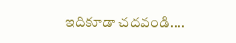ఇదికూడా చదవండి....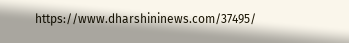https://www.dharshininews.com/37495/